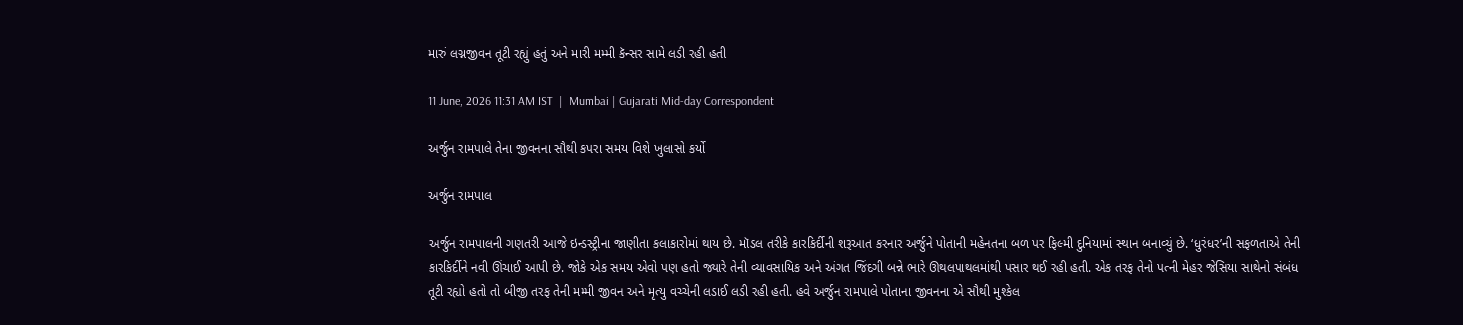મારું લગ્નજીવન તૂટી રહ્યું હતું અને મારી મમ્મી કૅન્સર સામે લડી રહી હતી

11 June, 2026 11:31 AM IST  |  Mumbai | Gujarati Mid-day Correspondent

અર્જુન રામપાલે તેના જીવનના સૌથી કપરા સમય વિશે ખુલાસો કર્યો

અર્જુન રામપાલ

અર્જુન રામપાલની ગણતરી આજે ઇન્ડસ્ટ્રીના જાણીતા કલાકારોમાં થાય છે. મૉડલ તરીકે કારકિર્દીની શરૂઆત કરનાર અર્જુને પોતાની મહેનતના બળ પર ફિલ્મી દુનિયામાં સ્થાન બનાવ્યું છે. ‘ધુરંધર’ની સફળતાએ તેની કારકિર્દીને નવી ઊંચાઈ આપી છે. જોકે એક સમય એવો પણ હતો જ્યારે તેની વ્યાવસાયિક અને અંગત જિંદગી બન્ને ભારે ઊથલપાથલમાંથી પસાર થઈ રહી હતી. એક તરફ તેનો પત્ની મેહર જેસિયા સાથેનો સંબંધ તૂટી રહ્યો હતો તો બીજી તરફ તેની મમ્મી જીવન અને મૃત્યુ વચ્ચેની લડાઈ લડી રહી હતી. હવે અર્જુન રામપાલે પોતાના જીવનના એ સૌથી મુશ્કેલ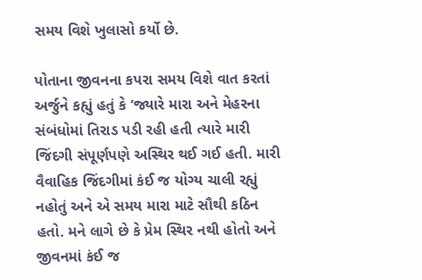સમય વિશે ખુલાસો કર્યો છે.

પોતાના જીવનના કપરા સમય વિશે વાત કરતાં અર્જુને કહ્યું હતું કે ‘જ્યારે મારા અને મેહરના સંબંધોમાં તિરાડ પડી રહી હતી ત્યારે મારી જિંદગી સંપૂર્ણપણે અસ્થિર થઈ ગઈ હતી. મારી વૈવાહિક જિંદગીમાં કંઈ જ યોગ્ય ચાલી રહ્યું નહોતું અને એ સમય મારા માટે સૌથી કઠિન હતો. મને લાગે છે કે પ્રેમ સ્થિર નથી હોતો અને જીવનમાં કંઈ જ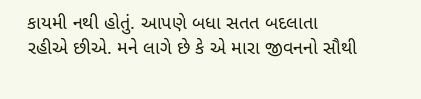કાયમી નથી હોતું. આપણે બધા સતત બદલાતા રહીએ છીએ. મને લાગે છે કે એ મારા જીવનનો સૌથી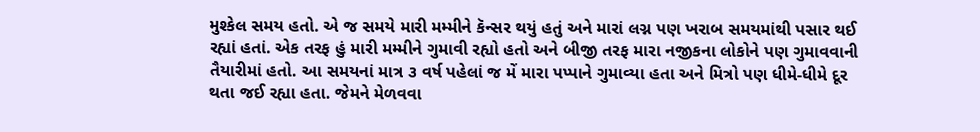મુશ્કેલ સમય હતો. એ જ સમયે મારી મમ્મીને કૅન્સર થયું હતું અને મારાં લગ્ન પણ ખરાબ સમયમાંથી પસાર થઈ રહ્યાં હતાં. એક તરફ હું મારી મમ્મીને ગુમાવી રહ્યો હતો અને બીજી તરફ મારા નજીકના લોકોને પણ ગુમાવવાની તૈયારીમાં હતો. આ સમયનાં માત્ર ૩ વર્ષ પહેલાં જ મેં મારા પપ્પાને ગુમાવ્યા હતા અને મિત્રો પણ ધીમે-ધીમે દૂર થતા જઈ રહ્યા હતા. જેમને મેળવવા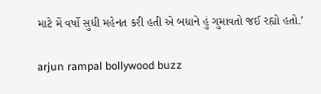માટે મેં વર્ષો સુધી મહેનત કરી હતી એ બધાને હું ગુમાવતો જઈ રહ્યો હતો.’

arjun rampal bollywood buzz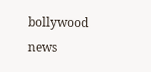bollywood news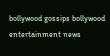bollywood gossips bollywood entertainment news